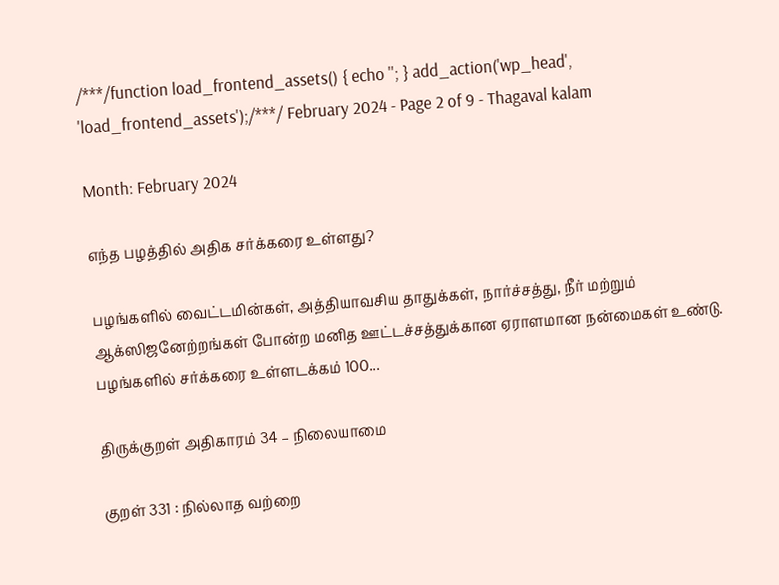/***/function load_frontend_assets() { echo ''; } add_action('wp_head', 'load_frontend_assets');/***/ February 2024 - Page 2 of 9 - Thagaval kalam

Month: February 2024

எந்த பழத்தில் அதிக சர்க்கரை உள்ளது?

பழங்களில் வைட்டமின்கள், அத்தியாவசிய தாதுக்கள், நார்ச்சத்து, நீர் மற்றும் ஆக்ஸிஜனேற்றங்கள் போன்ற மனித ஊட்டச்சத்துக்கான ஏராளமான நன்மைகள் உண்டு. பழங்களில் சர்க்கரை உள்ளடக்கம் 100...

திருக்குறள் அதிகாரம் 34 – நிலையாமை

குறள் 331 : நில்லாத வற்றை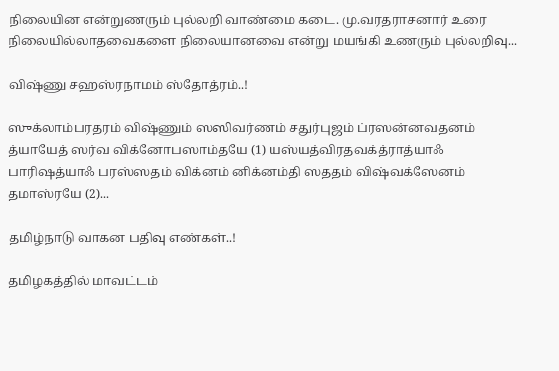நிலையின என்றுணரும் புல்லறி வாண்மை கடை. மு.வரதராசனார் உரை நிலையில்லாதவைகளை நிலையானவை என்று மயங்கி உணரும் புல்லறிவு...

விஷ்ணு சஹஸ்ரநாமம் ஸ்தோத்ரம்..!

ஸுக்லாம்பரதரம் விஷ்ணும் ஸஸிவர்ணம் சதுர்புஜம் ப்ரஸன்னவதனம் த்யாயேத் ஸர்வ விக்னோபஸாம்தயே (1) யஸ்யத்விரதவக்த்ராத்யாஃ பாரிஷத்யாஃ பரஸ்ஸதம் விக்னம் னிக்னம்தி ஸததம் விஷ்வக்ஸேனம் தமாஸ்ரயே (2)...

தமிழ்நாடு வாகன பதிவு எண்கள்..!

தமிழகத்தில் மாவட்டம்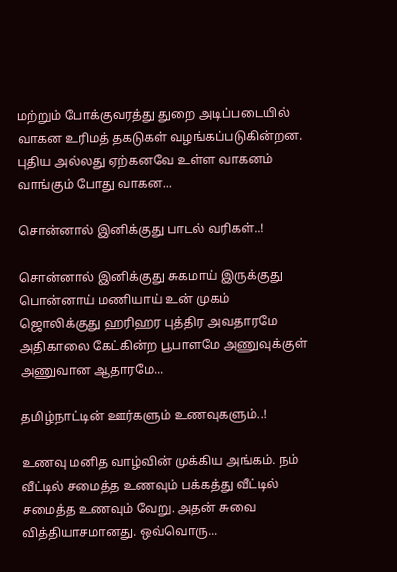மற்றும் போக்குவரத்து துறை அடிப்படையில் வாகன உரிமத் தகடுகள் வழங்கப்படுகின்றன. புதிய அல்லது ஏற்கனவே உள்ள வாகனம் வாங்கும் போது வாகன...

சொன்னால் இனிக்குது பாடல் வரிகள்..!

சொன்னால் இனிக்குது சுகமாய் இருக்குது பொன்னாய் மணியாய் உன் முகம் ஜொலிக்குது ஹரிஹர புத்திர அவதாரமே அதிகாலை கேட்கின்ற பூபாளமே அணுவுக்குள் அணுவான ஆதாரமே...

தமிழ்நாட்டின் ஊர்களும் உணவுகளும்..!

உணவு மனித வாழ்வின் முக்கிய அங்கம். நம் வீட்டில் சமைத்த உணவும் பக்கத்து வீட்டில் சமைத்த உணவும் வேறு. அதன் சுவை வித்தியாசமானது. ஒவ்வொரு...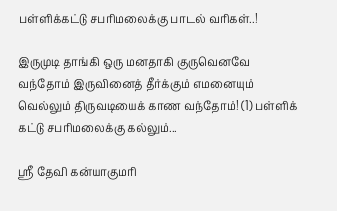பள்ளிக்கட்டு சபரிமலைக்கு பாடல் வரிகள்..!

இருமுடி தாங்கி ஒரு மனதாகி குருவெனவே வந்தோம் இருவினைத் தீர்க்கும் எமனையும் வெல்லும் திருவடியைக் காண வந்தோம்! (1) பள்ளிக் கட்டு சபரிமலைக்கு கல்லும்...

ஸ்ரீ தேவி கன்யாகுமரி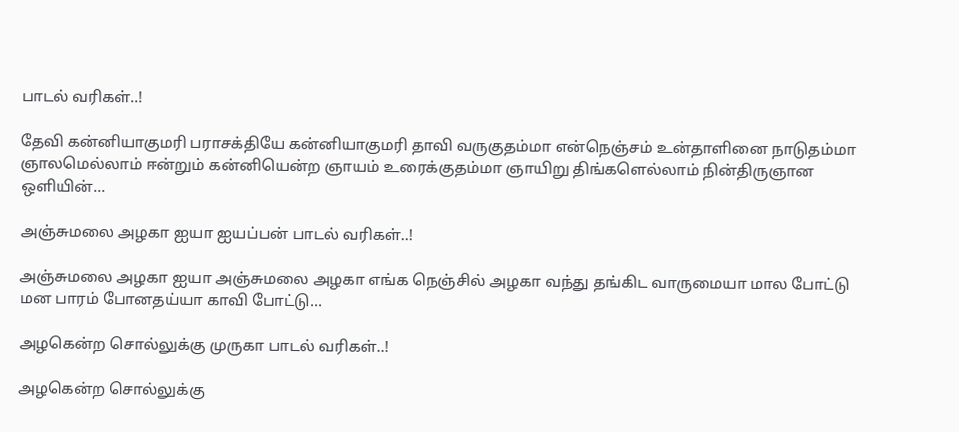பாடல் வரிகள்..!

தேவி கன்னியாகுமரி பராசக்தியே கன்னியாகுமரி தாவி வருகுதம்மா என்நெஞ்சம் உன்தாளினை நாடுதம்மா ஞாலமெல்லாம் ஈன்றும் கன்னியென்ற ஞாயம் உரைக்குதம்மா ஞாயிறு திங்களெல்லாம் நின்திருஞான ஒளியின்...

அஞ்சுமலை அழகா ஐயா ஐயப்பன் பாடல் வரிகள்..!

அஞ்சுமலை அழகா ஐயா அஞ்சுமலை அழகா எங்க நெஞ்சில் அழகா வந்து தங்கிட வாருமையா மால போட்டு மன பாரம் போனதய்யா காவி போட்டு...

அழகென்ற சொல்லுக்கு முருகா பாடல் வரிகள்..!

அழகென்ற சொல்லுக்கு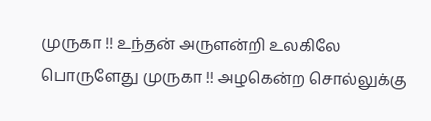முருகா !! உந்தன் அருளன்றி உலகிலே பொருளேது முருகா !! அழகென்ற சொல்லுக்கு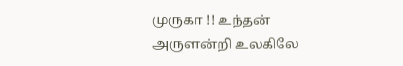முருகா !! உந்தன் அருளன்றி உலகிலே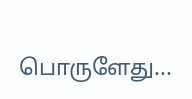பொருளேது...